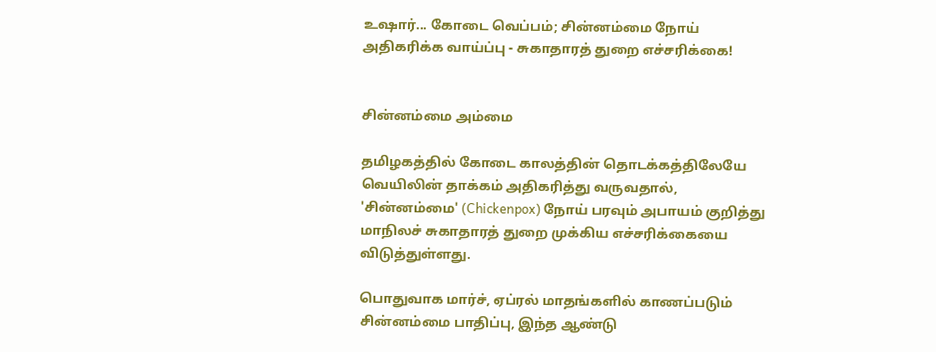உஷார்... கோடை வெப்பம்; சின்னம்மை நோய் அதிகரிக்க வாய்ப்பு - சுகாதாரத் துறை எச்சரிக்கை!


சின்னம்மை அம்மை

தமிழகத்தில் கோடை காலத்தின் தொடக்கத்திலேயே வெயிலின் தாக்கம் அதிகரித்து வருவதால், 'சின்னம்மை' (Chickenpox) நோய் பரவும் அபாயம் குறித்து மாநிலச் சுகாதாரத் துறை முக்கிய எச்சரிக்கையை விடுத்துள்ளது.

பொதுவாக மார்ச், ஏப்ரல் மாதங்களில் காணப்படும் சின்னம்மை பாதிப்பு, இந்த ஆண்டு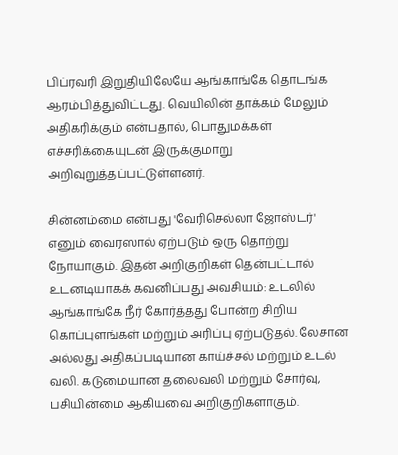பிப்ரவரி இறுதியிலேயே ஆங்காங்கே தொடங்க ஆரம்பித்துவிட்டது. வெயிலின் தாக்கம் மேலும் அதிகரிக்கும் என்பதால், பொதுமக்கள் எச்சரிக்கையுடன் இருக்குமாறு அறிவுறுத்தப்பட்டுள்ளனர்.

சின்னம்மை என்பது 'வேரிசெல்லா ஜோஸ்டர்' எனும் வைரஸால் ஏற்படும் ஒரு தொற்று நோயாகும். இதன் அறிகுறிகள் தென்பட்டால் உடனடியாகக் கவனிப்பது அவசியம்: உடலில் ஆங்காங்கே நீர் கோர்த்தது போன்ற சிறிய கொப்புளங்கள் மற்றும் அரிப்பு ஏற்படுதல். லேசான அல்லது அதிகப்படியான காய்ச்சல் மற்றும் உடல் வலி. கடுமையான தலைவலி மற்றும் சோர்வு, பசியின்மை ஆகியவை அறிகுறிகளாகும்.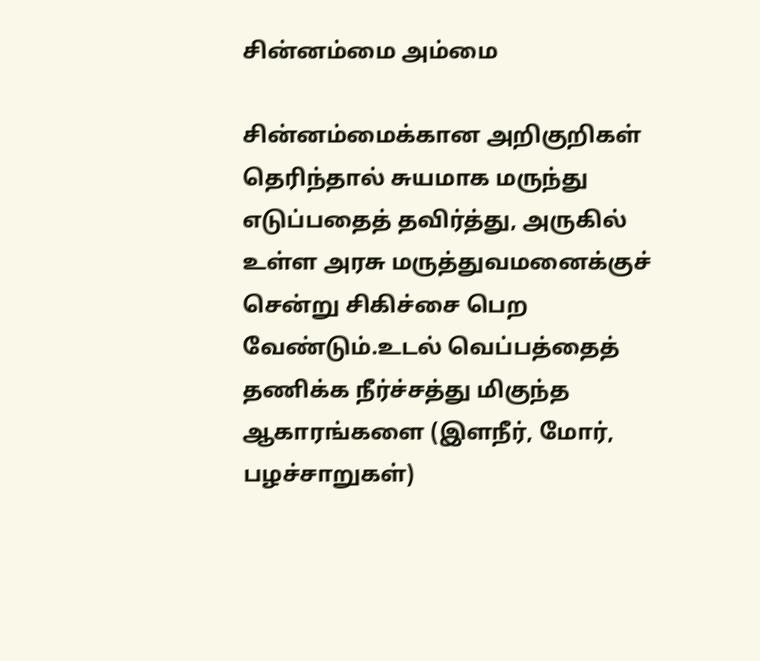சின்னம்மை அம்மை

சின்னம்மைக்கான அறிகுறிகள் தெரிந்தால் சுயமாக மருந்து எடுப்பதைத் தவிர்த்து, அருகில் உள்ள அரசு மருத்துவமனைக்குச் சென்று சிகிச்சை பெற வேண்டும்.உடல் வெப்பத்தைத் தணிக்க நீர்ச்சத்து மிகுந்த ஆகாரங்களை (இளநீர், மோர், பழச்சாறுகள்)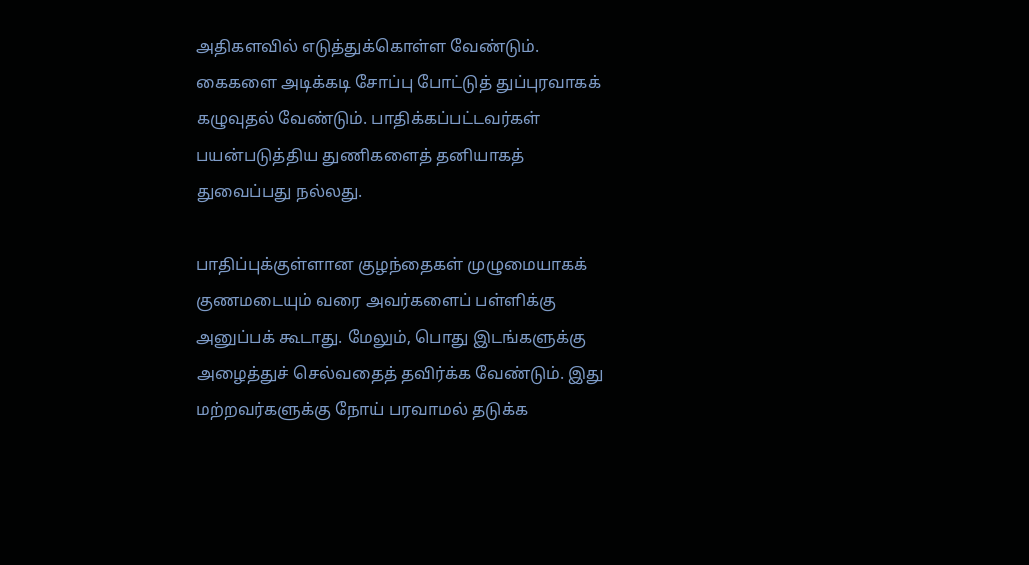அதிகளவில் எடுத்துக்கொள்ள வேண்டும். கைகளை அடிக்கடி சோப்பு போட்டுத் துப்புரவாகக் கழுவுதல் வேண்டும். பாதிக்கப்பட்டவர்கள் பயன்படுத்திய துணிகளைத் தனியாகத் துவைப்பது நல்லது.

பாதிப்புக்குள்ளான குழந்தைகள் முழுமையாகக் குணமடையும் வரை அவர்களைப் பள்ளிக்கு அனுப்பக் கூடாது. மேலும், பொது இடங்களுக்கு அழைத்துச் செல்வதைத் தவிர்க்க வேண்டும். இது மற்றவர்களுக்கு நோய் பரவாமல் தடுக்க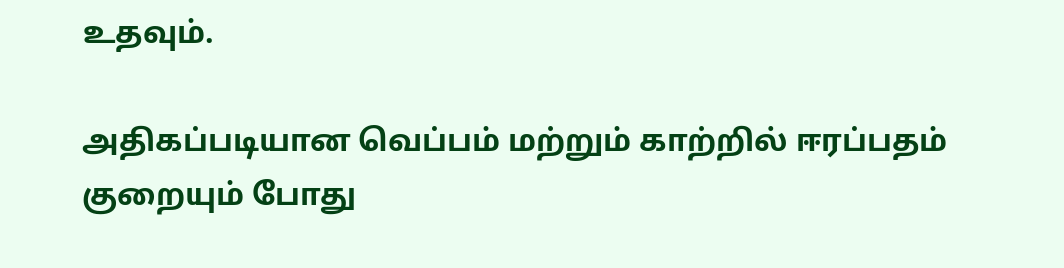உதவும்.

அதிகப்படியான வெப்பம் மற்றும் காற்றில் ஈரப்பதம் குறையும் போது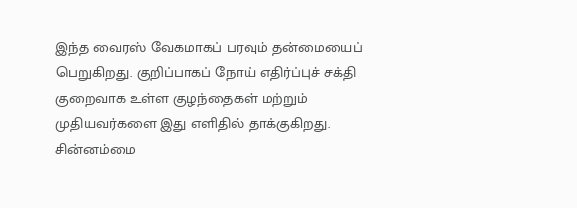இந்த வைரஸ் வேகமாகப் பரவும் தன்மையைப் பெறுகிறது. குறிப்பாகப் நோய் எதிர்ப்புச் சக்தி குறைவாக உள்ள குழந்தைகள் மற்றும் முதியவர்களை இது எளிதில் தாக்குகிறது. சின்னம்மை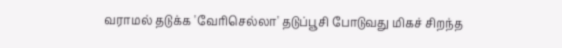வராமல் தடுக்க 'வேரிசெல்லா' தடுப்பூசி போடுவது மிகச் சிறந்த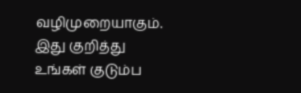வழிமுறையாகும். இது குறித்து உங்கள் குடும்ப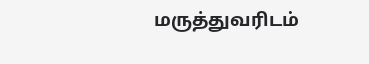மருத்துவரிடம்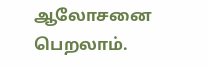ஆலோசனை பெறலாம்.